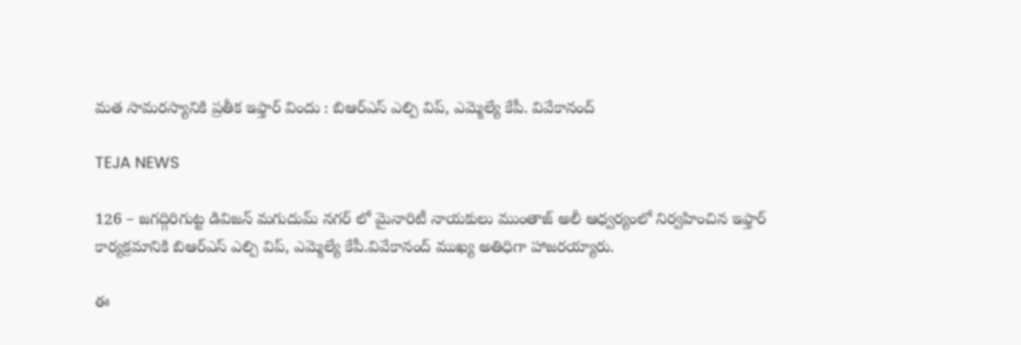మత సామరస్యానికి ప్రతీక ఇఫ్తార్ విందు : బిఆర్ఎస్ ఎల్పి విప్, ఎమ్మెల్యే కేపీ. వివేకానంద్

TEJA NEWS

126 – జగద్గిరిగుట్ట డివిజన్ మగుదుమ్ నగర్ లో మైనారిటీ నాయకులు ముంతాజ్ అలీ ఆధ్వర్యంలో నిర్వహించిన ఇఫ్తార్ కార్యక్రమానికి బిఆర్ఎస్ ఎల్పి విప్, ఎమ్మెల్యే కేపీ.వివేకానంద్ ముఖ్య అతిధిగా హాజరయ్యారు.

ఈ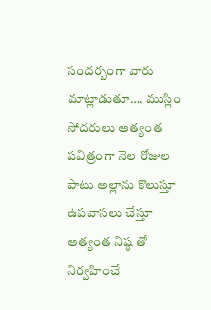సందర్బంగా వారు మాట్లాడుతూ…. ముస్లిం సోదరులు అత్యంత పవిత్రంగా నెల రోజుల పాటు అల్లాను కొలుస్తూ ఉపవాసలు చేస్తూ అత్యంత నిష్ఠ తో నిర్వహించే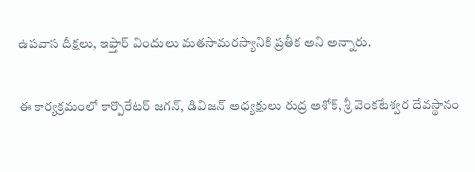ఉపవాస దీక్షలు, ఇఫ్తార్ విందులు మతసామరస్యానికి ప్రతీక అని అన్నారు.

ఈ కార్యక్రమంలో కార్పొరేటర్ జగన్, డివిజన్ అధ్యక్షులు రుద్ర అశోక్, శ్రీ వెంకటేశ్వర దేవస్థానం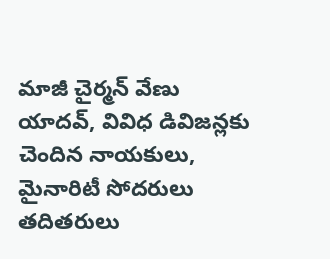మాజీ చైర్మన్ వేణు యాదవ్, వివిధ డివిజన్లకు చెందిన నాయకులు, మైనారిటీ సోదరులు తదితరులు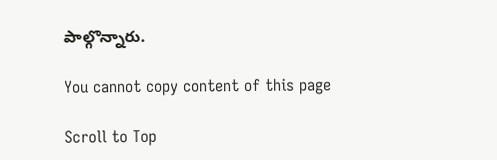పాల్గొన్నారు.

You cannot copy content of this page

Scroll to Top